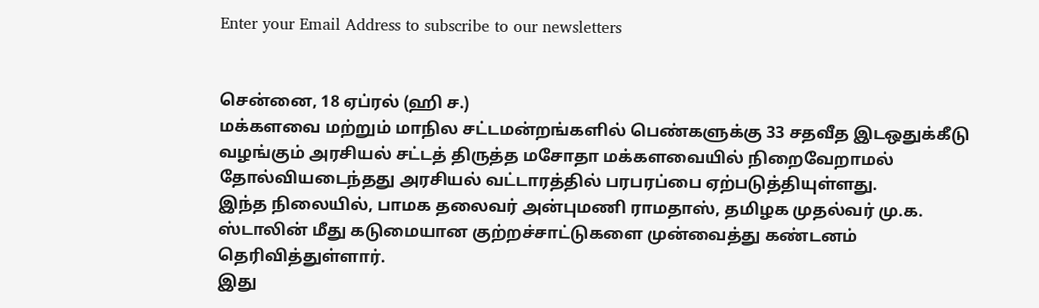Enter your Email Address to subscribe to our newsletters


சென்னை, 18 ஏப்ரல் (ஹி ச.)
மக்களவை மற்றும் மாநில சட்டமன்றங்களில் பெண்களுக்கு 33 சதவீத இடஒதுக்கீடு வழங்கும் அரசியல் சட்டத் திருத்த மசோதா மக்களவையில் நிறைவேறாமல் தோல்வியடைந்தது அரசியல் வட்டாரத்தில் பரபரப்பை ஏற்படுத்தியுள்ளது.
இந்த நிலையில், பாமக தலைவர் அன்புமணி ராமதாஸ், தமிழக முதல்வர் மு.க. ஸ்டாலின் மீது கடுமையான குற்றச்சாட்டுகளை முன்வைத்து கண்டனம் தெரிவித்துள்ளார்.
இது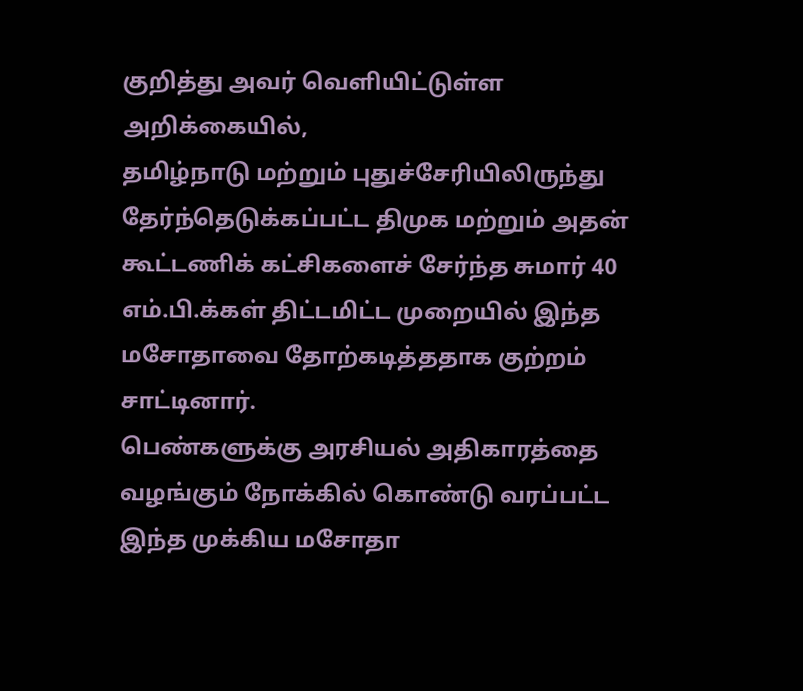குறித்து அவர் வெளியிட்டுள்ள அறிக்கையில்,
தமிழ்நாடு மற்றும் புதுச்சேரியிலிருந்து தேர்ந்தெடுக்கப்பட்ட திமுக மற்றும் அதன் கூட்டணிக் கட்சிகளைச் சேர்ந்த சுமார் 40 எம்.பி.க்கள் திட்டமிட்ட முறையில் இந்த மசோதாவை தோற்கடித்ததாக குற்றம் சாட்டினார்.
பெண்களுக்கு அரசியல் அதிகாரத்தை வழங்கும் நோக்கில் கொண்டு வரப்பட்ட இந்த முக்கிய மசோதா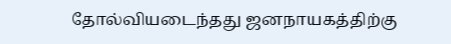தோல்வியடைந்தது ஜனநாயகத்திற்கு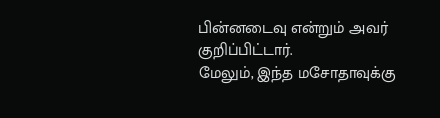பின்னடைவு என்றும் அவர் குறிப்பிட்டார்.
மேலும், இந்த மசோதாவுக்கு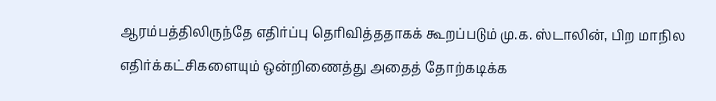ஆரம்பத்திலிருந்தே எதிர்ப்பு தெரிவித்ததாகக் கூறப்படும் மு.க. ஸ்டாலின், பிற மாநில எதிர்க்கட்சிகளையும் ஒன்றிணைத்து அதைத் தோற்கடிக்க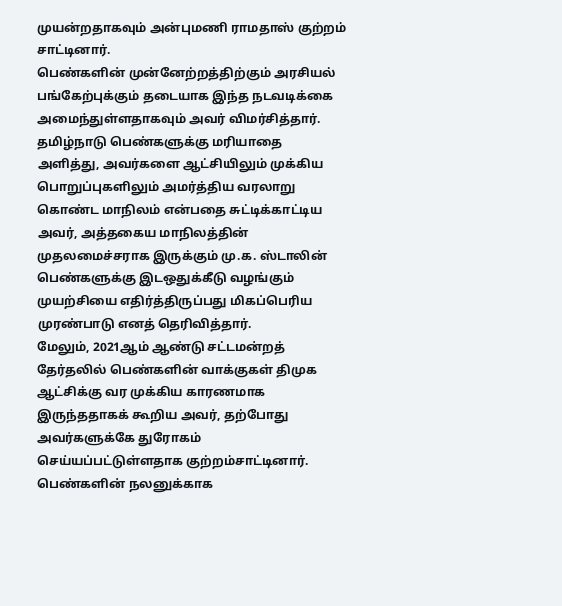முயன்றதாகவும் அன்புமணி ராமதாஸ் குற்றம் சாட்டினார்.
பெண்களின் முன்னேற்றத்திற்கும் அரசியல் பங்கேற்புக்கும் தடையாக இந்த நடவடிக்கை அமைந்துள்ளதாகவும் அவர் விமர்சித்தார்.
தமிழ்நாடு பெண்களுக்கு மரியாதை அளித்து, அவர்களை ஆட்சியிலும் முக்கிய பொறுப்புகளிலும் அமர்த்திய வரலாறு கொண்ட மாநிலம் என்பதை சுட்டிக்காட்டிய அவர், அத்தகைய மாநிலத்தின் முதலமைச்சராக இருக்கும் மு.க. ஸ்டாலின் பெண்களுக்கு இடஒதுக்கீடு வழங்கும் முயற்சியை எதிர்த்திருப்பது மிகப்பெரிய முரண்பாடு எனத் தெரிவித்தார்.
மேலும், 2021ஆம் ஆண்டு சட்டமன்றத் தேர்தலில் பெண்களின் வாக்குகள் திமுக ஆட்சிக்கு வர முக்கிய காரணமாக இருந்ததாகக் கூறிய அவர், தற்போது அவர்களுக்கே துரோகம் செய்யப்பட்டுள்ளதாக குற்றம்சாட்டினார். பெண்களின் நலனுக்காக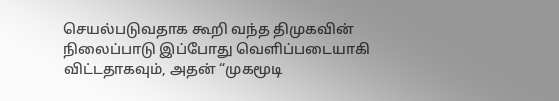செயல்படுவதாக கூறி வந்த திமுகவின் நிலைப்பாடு இப்போது வெளிப்படையாகி விட்டதாகவும், அதன் “முகமூடி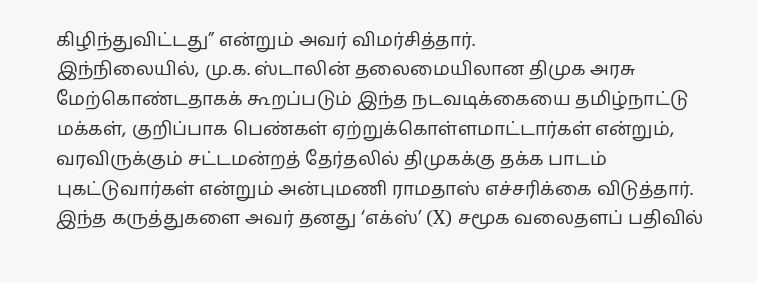கிழிந்துவிட்டது” என்றும் அவர் விமர்சித்தார்.
இந்நிலையில், மு.க. ஸ்டாலின் தலைமையிலான திமுக அரசு மேற்கொண்டதாகக் கூறப்படும் இந்த நடவடிக்கையை தமிழ்நாட்டு மக்கள், குறிப்பாக பெண்கள் ஏற்றுக்கொள்ளமாட்டார்கள் என்றும், வரவிருக்கும் சட்டமன்றத் தேர்தலில் திமுகக்கு தக்க பாடம் புகட்டுவார்கள் என்றும் அன்புமணி ராமதாஸ் எச்சரிக்கை விடுத்தார்.
இந்த கருத்துகளை அவர் தனது ‘எக்ஸ்’ (X) சமூக வலைதளப் பதிவில்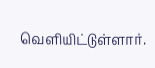வெளியிட்டுள்ளார்.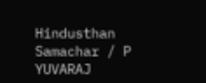Hindusthan Samachar / P YUVARAJ